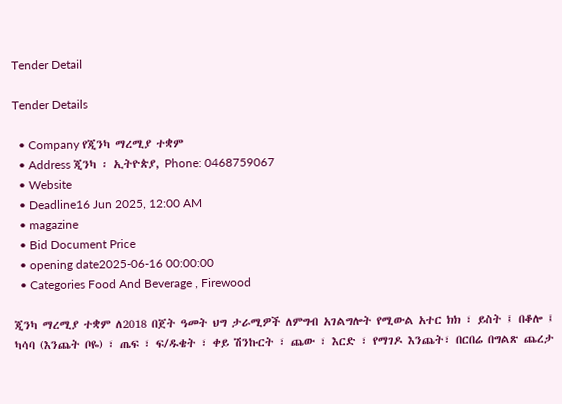Tender Detail

Tender Details

  • Company የጂንካ ማረሚያ ተቋም
  • Address ጂንካ ፡ ኢትዮጵያ, Phone: 0468759067
  • Website
  • Deadline16 Jun 2025, 12:00 AM
  • magazine
  • Bid Document Price
  • opening date2025-06-16 00:00:00
  • Categories Food And Beverage , Firewood

ጂንካ ማረሚያ ተቋም ለ2018 በጀት ዓመት ህግ ታራሚዎች ለምግብ አገልግሎት የሚውል አተር ክክ ፣ ይስት ፤ በቆሎ ፤ ካሳባ (እንጨት ቦዬ) ፣ ጤፍ ፣ ፍ/ዱቄት ፣ ቀይ ሽንኩርት ፣ ጨው ፣ እርድ ፣ የማገዶ እንጨት፣ በርበሬ በግልጽ ጨረታ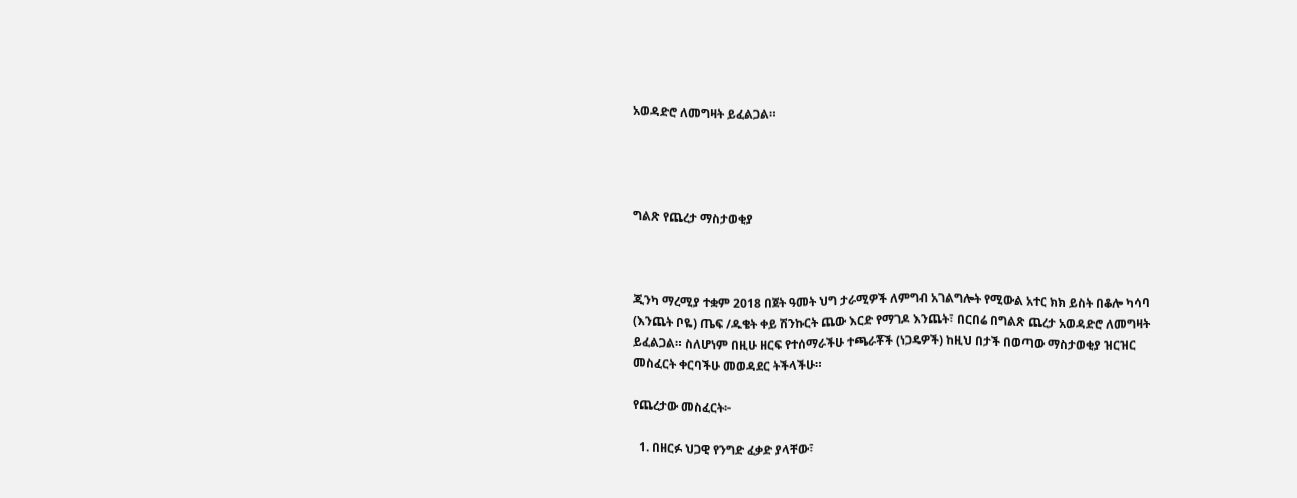አወዳድሮ ለመግዛት ይፈልጋል።




ግልጽ የጨረታ ማስታወቂያ



ጂንካ ማረሚያ ተቋም 2018 በጀት ዓመት ህግ ታራሚዎች ለምግብ አገልግሎት የሚውል አተር ክክ ይስት በቆሎ ካሳባ (እንጨት ቦዬ) ጤፍ /ዱቄት ቀይ ሽንኩርት ጨው እርድ የማገዶ እንጨት፣ በርበሬ በግልጽ ጨረታ አወዳድሮ ለመግዛት ይፈልጋል። ስለሆነም በዚሁ ዘርፍ የተሰማራችሁ ተጫራቾች (ነጋዴዎች) ከዚህ በታች በወጣው ማስታወቂያ ዝርዝር መስፈርት ቀርባችሁ መወዳደር ትችላችሁ።

የጨረታው መስፈርት፦

  1. በዘርፉ ህጋዊ የንግድ ፈቃድ ያላቸው፣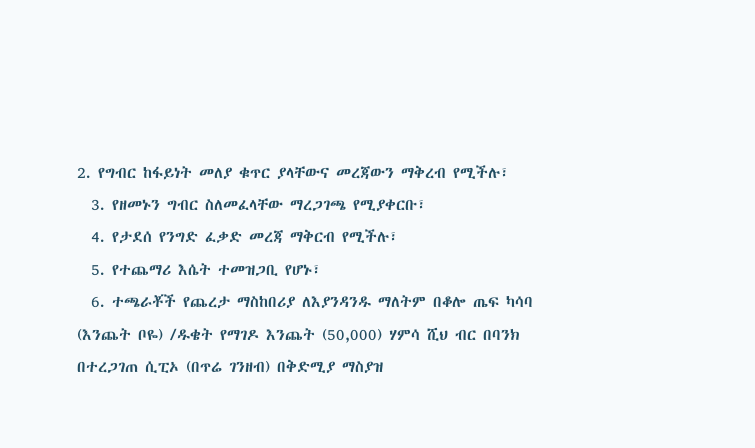2. የግብር ከፋይነት መለያ ቁጥር ያላቸውና መረጃውን ማቅረብ የሚችሉ፣
  3. የዘመኑን ግብር ስለመፈላቸው ማረጋገጫ የሚያቀርቡ፣
  4. የታደሰ የንግድ ፈቃድ መረጃ ማቅርብ የሚችሉ፣
  5. የተጨማሪ እሴት ተመዝጋቢ የሆኑ፣
  6. ተጫራቾች የጨረታ ማስከበሪያ ለእያንዳንዱ ማለትም በቆሎ ጤፍ ካሳባ (እንጨት ቦዬ) /ዱቄት የማገዶ እንጨት (50,000) ሃምሳ ሺህ ብር በባንክ በተረጋገጠ ሲፒኦ (በጥሬ ገንዘብ) በቅድሚያ ማስያዝ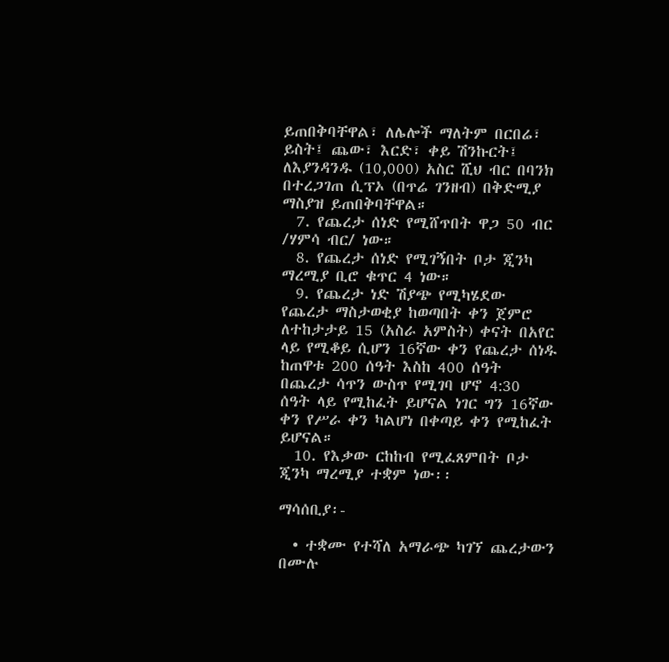ይጠበቅባቸዋል፣ ለሌሎች ማለትም በርበሬ፣ ይስት፤ ጨው፣ እርድ፣ ቀይ ሽንኩርት፤ ለእያንዳንዱ (10,000) አስር ሺህ ብር በባንክ በተረጋገጠ ሲፕኦ (በጥሬ ገንዘብ) በቅድሚያ ማስያዝ ይጠበቅባቸዋል።
  7. የጨረታ ሰነድ የሚሸጥበት ዋጋ 50 ብር /ሃምሳ ብር/ ነው።
  8. የጨረታ ሰነድ የሚገኝበት ቦታ ጂንካ ማረሚያ ቢሮ ቁጥር 4 ነው።
  9. የጨረታ ነድ ሽያጭ የሚካሄደው የጨረታ ማስታወቂያ ከወጣበት ቀን ጀምሮ ለተከታታይ 15 (አስራ አምስት) ቀናት በአየር ላይ የሚቆይ ሲሆን 16ኛው ቀን የጨረታ ሰነዱ ከጠዋቱ 200 ሰዓት እስከ 400 ሰዓት በጨረታ ሳጥን ውስጥ የሚገባ ሆኖ 4:30 ሰዓት ላይ የሚከፈት ይሆናል ነገር ግን 16ኛው ቀን የሥራ ቀን ካልሆነ በቀጣይ ቀን የሚከፈት ይሆናል።
  10. የእቃው ርከከብ የሚፈጸምበት ቦታ ጂንካ ማረሚያ ተቋም ነው፡፡

ማሳሰቢያ፡-

  • ተቋሙ የተሻለ አማራጭ ካገኘ ጨረታውን በሙሉ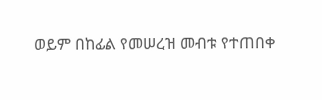ወይም በከፊል የመሠረዝ መብቱ የተጠበቀ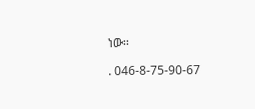ነው፡፡

. 046-8-75-90-67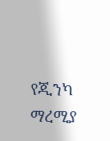የጂንካ ማረሚያ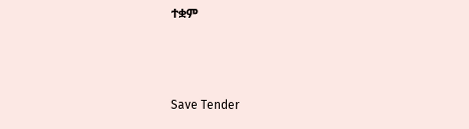ተቋም



Save Tender